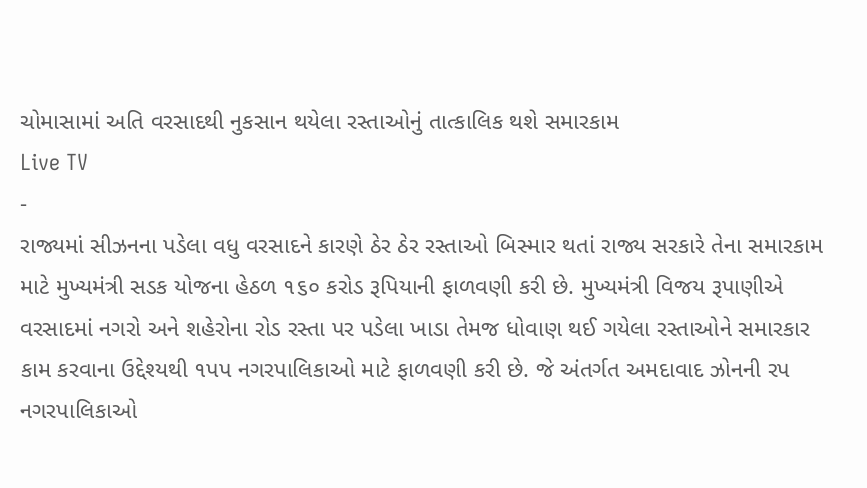ચોમાસામાં અતિ વરસાદથી નુકસાન થયેલા રસ્તાઓનું તાત્કાલિક થશે સમારકામ
Live TV
-
રાજ્યમાં સીઝનના પડેલા વધુ વરસાદને કારણે ઠેર ઠેર રસ્તાઓ બિસ્માર થતાં રાજ્ય સરકારે તેના સમારકામ માટે મુખ્યમંત્રી સડક યોજના હેઠળ ૧૬૦ કરોડ રૂપિયાની ફાળવણી કરી છે. મુખ્યમંત્રી વિજય રૂપાણીએ વરસાદમાં નગરો અને શહેરોના રોડ રસ્તા પર પડેલા ખાડા તેમજ ધોવાણ થઈ ગયેલા રસ્તાઓને સમારકાર કામ કરવાના ઉદ્દેશ્યથી ૧પપ નગરપાલિકાઓ માટે ફાળવણી કરી છે. જે અંતર્ગત અમદાવાદ ઝોનની રપ નગરપાલિકાઓ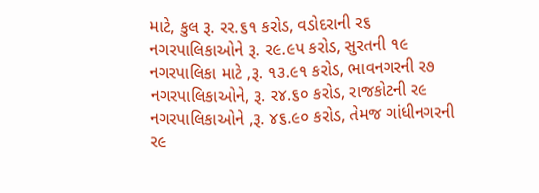માટે, કુલ રૂ. રર.૬૧ કરોડ, વડોદરાની ર૬ નગરપાલિકાઓને રૂ. ર૯.૯પ કરોડ, સુરતની ૧૯ નગરપાલિકા માટે ,રૂ. ૧૩.૯૧ કરોડ, ભાવનગરની ર૭ નગરપાલિકાઓને, રૂ. ર૪.૬૦ કરોડ, રાજકોટની ર૯ નગરપાલિકાઓને ,રૂ. ૪૬.૯૦ કરોડ, તેમજ ગાંધીનગરની ર૯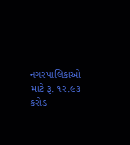નગરપાલિકાઓ માટે રૂ. ૧ર.૯૩ કરોડ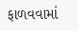ફાળવવામાં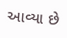આવ્યા છે